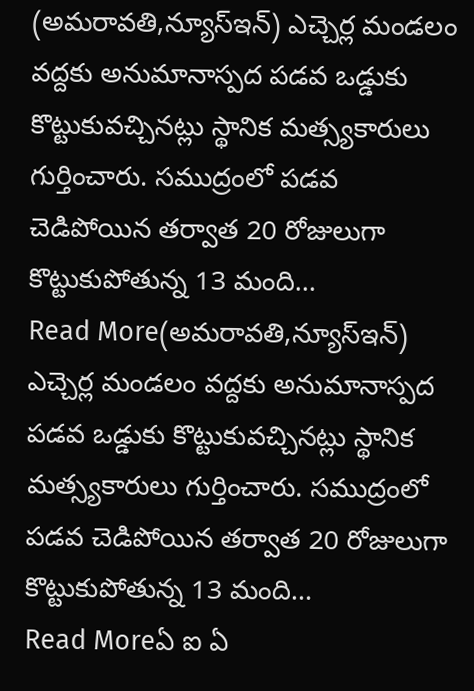(అమరావతి,న్యూస్ఇన్) ఎచ్చెర్ల మండలం వద్దకు అనుమానాస్పద పడవ ఒడ్డుకు కొట్టుకువచ్చినట్లు స్థానిక మత్స్యకారులు గుర్తించారు. సముద్రంలో పడవ చెడిపోయిన తర్వాత 20 రోజులుగా కొట్టుకుపోతున్న 13 మంది…
Read More(అమరావతి,న్యూస్ఇన్) ఎచ్చెర్ల మండలం వద్దకు అనుమానాస్పద పడవ ఒడ్డుకు కొట్టుకువచ్చినట్లు స్థానిక మత్స్యకారులు గుర్తించారు. సముద్రంలో పడవ చెడిపోయిన తర్వాత 20 రోజులుగా కొట్టుకుపోతున్న 13 మంది…
Read Moreఏ ఐ ఏ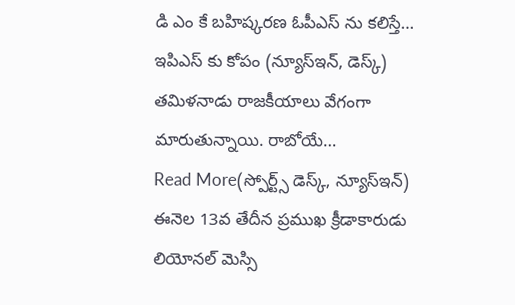డి ఎం కే బహిష్కరణ ఓపీఎస్ ను కలిస్తే… ఇపిఎస్ కు కోపం (న్యూస్ఇన్, డెస్క్) తమిళనాడు రాజకీయాలు వేగంగా మారుతున్నాయి. రాబోయే…
Read More(స్పోర్ట్స్ డెస్క్, న్యూస్ఇన్) ఈనెల 13వ తేదీన ప్రముఖ క్రీడాకారుడు లియోనల్ మెస్సి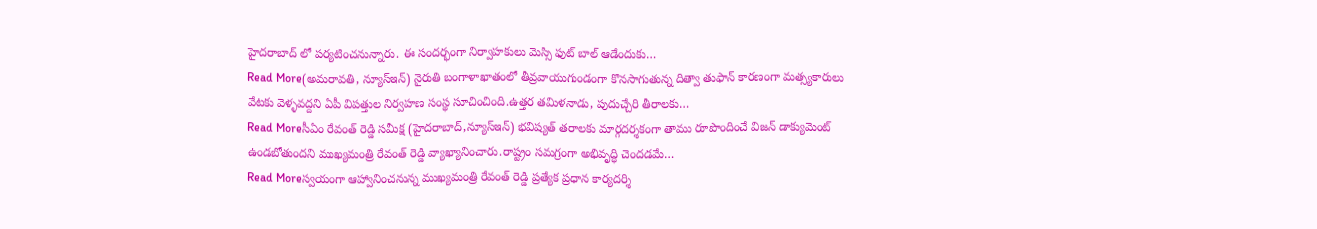హైదరాబాద్ లో పర్యటించనున్నారు. ఈ సందర్భంగా నిర్వాహకులు మెస్సి ఫుట్ బాల్ ఆడేందుకు…
Read More(అమరావతి, న్యూస్ఇన్) నైరుతి బంగాళాఖాతంలో తీవ్రవాయుగుండంగా కొనసాగుతున్న దిత్వా తుఫాన్ కారణంగా మత్స్యకారులు వేటకు వెళ్ళవద్దని ఏపీ విపత్తుల నిర్వహణ సంస్థ సూచించింది.ఉత్తర తమిళనాడు, పుదుచ్చేరి తీరాలకు…
Read Moreసీఏం రేవంత్ రెడ్డి సమీక్ష (హైదరాబాద్,న్యూస్ఇన్) భవిష్యత్ తరాలకు మార్గదర్శకంగా తాము రూపొందించే విజన్ డాక్యుమెంట్ ఉండబోతుందని ముఖ్యమంత్రి రేవంత్ రెడ్డి వ్యాఖ్యానించారు.రాష్ట్రం సమగ్రంగా అభివృద్ధి చెందడమే…
Read Moreస్వయంగా ఆహ్వానించనున్న ముఖ్యమంత్రి రేవంత్ రెడ్డి ప్రత్యేక ప్రధాన కార్యదర్శి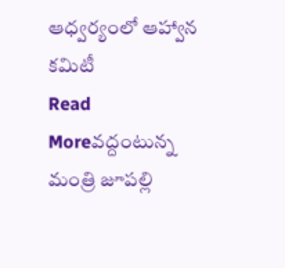ఆధ్వర్యంలో ఆహ్వాన కమిటీ
Read Moreవద్దంటున్న మంత్రి జూపల్లి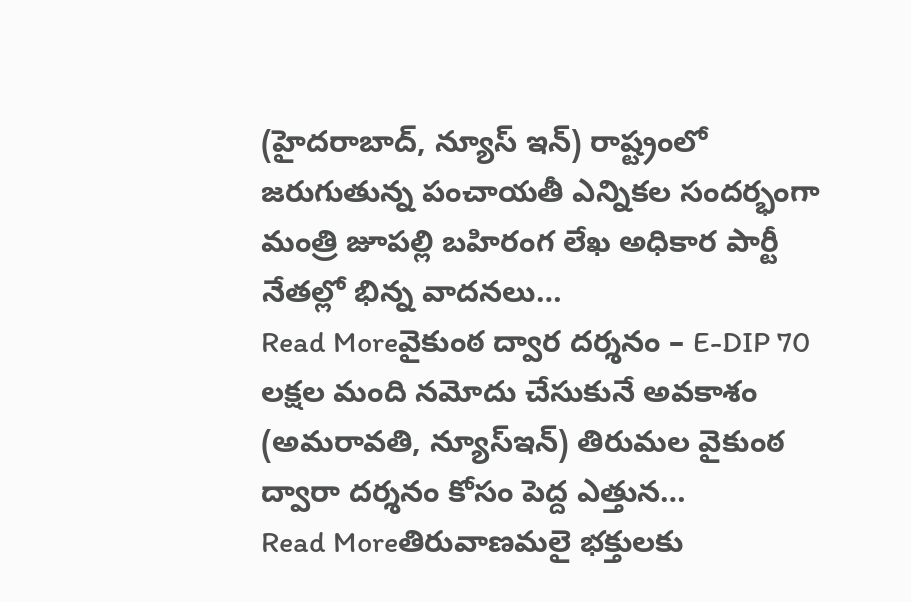(హైదరాబాద్, న్యూస్ ఇన్) రాష్ట్రంలో జరుగుతున్న పంచాయతీ ఎన్నికల సందర్భంగా మంత్రి జూపల్లి బహిరంగ లేఖ అధికార పార్టీ నేతల్లో భిన్న వాదనలు…
Read Moreవైకుంఠ ద్వార దర్శనం – E-DIP 70 లక్షల మంది నమోదు చేసుకునే అవకాశం (అమరావతి, న్యూస్ఇన్) తిరుమల వైకుంఠ ద్వారా దర్శనం కోసం పెద్ద ఎత్తున…
Read Moreతిరువాణమలై భక్తులకు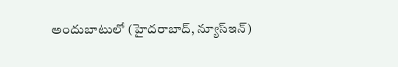అందుబాటులో (హైదరాబాద్, న్యూస్ఇన్)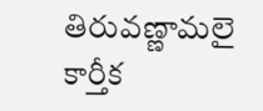తిరువణ్ణామలై కార్తీక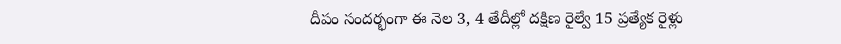దీపం సందర్భంగా ఈ నెల 3, 4 తేదీల్లో దక్షిణ రైల్వే 15 ప్రత్యేక రైళ్లు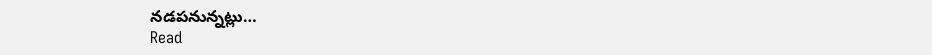నడపనున్నట్లు…
Read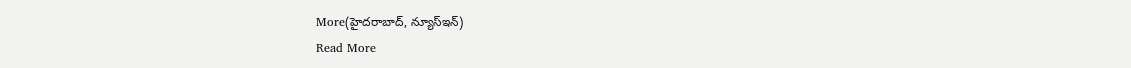More(హైదరాబాద్, న్యూస్ఇన్)
Read More